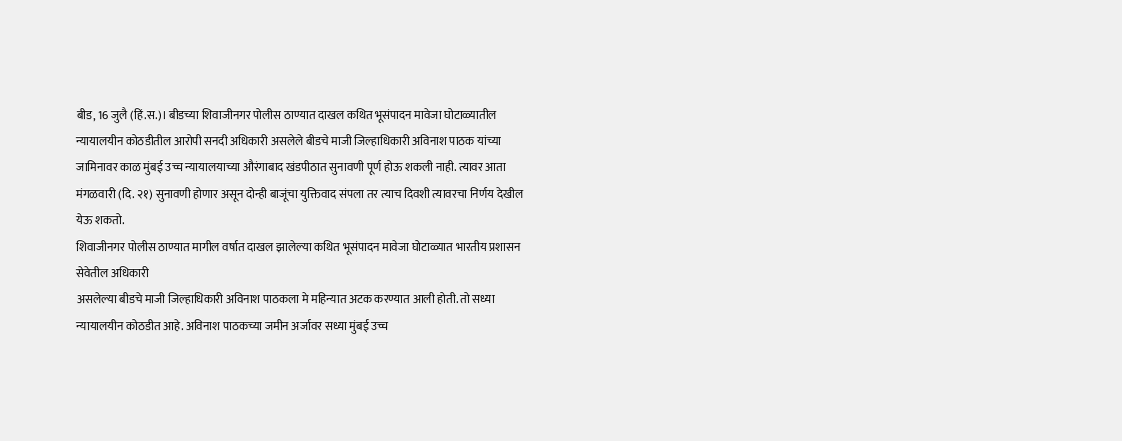बीड, 16 जुलै (हिं.स.)। बीडच्या शिवाजीनगर पोलीस ठाण्यात दाखल कथित भूसंपादन मावेजा घोटाळ्यातील न्यायालयीन कोठडीतील आरोपी सनदी अधिकारी असलेले बीडचे माजी जिल्हाधिकारी अविनाश पाठक यांच्या जामिनावर काळ मुंबई उच्च न्यायालयाच्या औरंगाबाद खंडपीठात सुनावणी पूर्ण होऊ शकली नाही. त्यावर आता मंगळवारी (दि. २१) सुनावणी होणार असून दोन्ही बाजूंचा युक्तिवाद संपला तर त्याच दिवशी त्यावरचा निर्णय देखील येऊ शकतो.
शिवाजीनगर पोलीस ठाण्यात मागील वर्षात दाखल झालेल्या कथित भूसंपादन मावेजा घोटाळ्यात भारतीय प्रशासन सेवेतील अधिकारी
असलेल्या बीडचे माजी जिल्हाधिकारी अविनाश पाठकला मे महिन्यात अटक करण्यात आली होती. तो सध्या न्यायालयीन कोठडीत आहे. अविनाश पाठकच्या जमीन अर्जावर सध्या मुंबई उच्च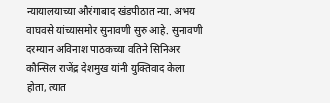न्यायालयाच्या औरंगाबाद खंडपीठात न्या. अभय वाघवसे यांच्यासमोर सुनावणी सुरु आहे. सुनावणी दरम्यान अविनाश पाठकच्या वतिने सिनिअर कौन्सिल राजेंद्र देशमुख यांनी युक्तिवाद केला होता, त्यात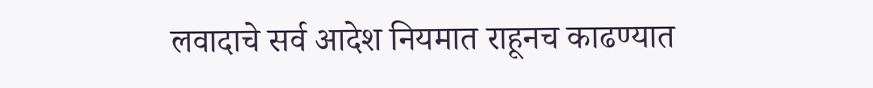लवादाचे सर्व आदेश नियमात राहूनच काढण्यात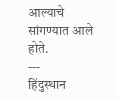आल्याचे सांगण्यात आले होते.
---
हिंदुस्थान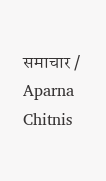समाचार / Aparna Chitnis